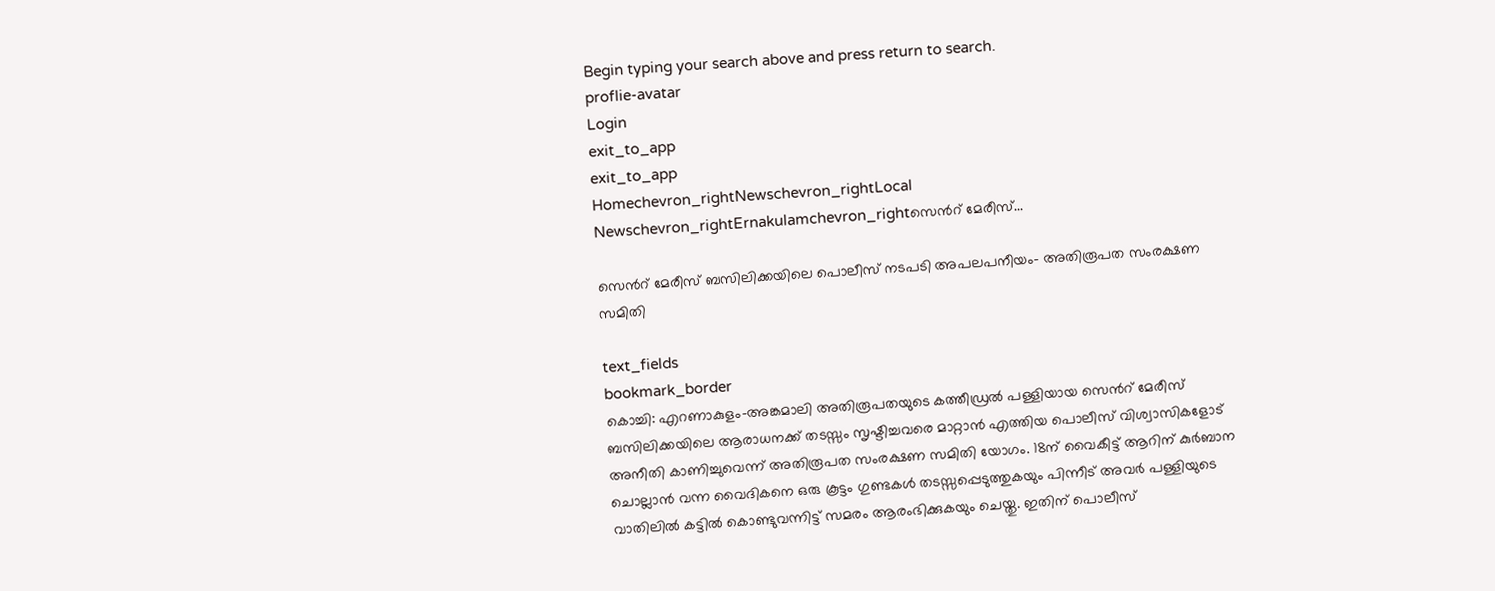Begin typing your search above and press return to search.
proflie-avatar
Login
exit_to_app
exit_to_app
Homechevron_rightNewschevron_rightLocal Newschevron_rightErnakulamchevron_rightസെന്‍റ് മേരീസ്...

സെന്‍റ് മേരീസ് ബസിലിക്കയിലെ പൊലീസ് നടപടി അപലപനീയം- അതിരൂപത സംരക്ഷണ സമിതി

text_fields
bookmark_border
കൊച്ചി: എറണാകുളം-അങ്കമാലി അതിരൂപതയുടെ കത്തീഡ്രല്‍ പള്ളിയായ സെന്‍റ് മേരീസ് ബസിലിക്കയിലെ ആരാധനക്ക് തടസ്സം സൃഷ്ടിച്ചവരെ മാറ്റാന്‍ എത്തിയ പൊലീസ് വിശ്വാസികളോട് അനീതി കാണിച്ചുവെന്ന് അതിരൂപത സംരക്ഷണ സമിതി യോഗം. 18ന് വൈകീട്ട് ആറിന് കുര്‍ബാന ചൊല്ലാന്‍ വന്ന വൈദികനെ ഒരു കൂട്ടം ഗുണ്ടകള്‍ തടസ്സപ്പെടുത്തുകയും പിന്നീട് അവര്‍ പള്ളിയുടെ വാതിലില്‍ കട്ടില്‍ കൊണ്ടുവന്നിട്ട് സമരം ആരംഭിക്കുകയും ചെയ്തു. ഇതിന് പൊലീസ്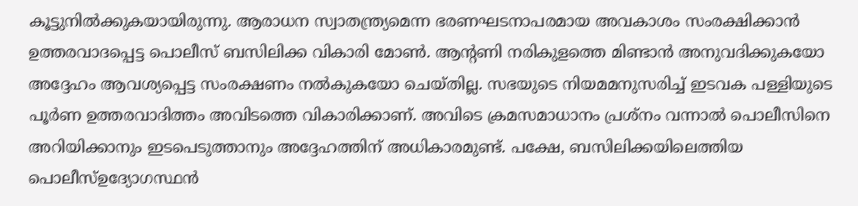കൂട്ടുനില്‍ക്കുകയായിരുന്നു. ആരാധന സ്വാതന്ത്ര്യമെന്ന ഭരണഘടനാപരമായ അവകാശം സംരക്ഷിക്കാന്‍ ഉത്തരവാദപ്പെട്ട പൊലീസ് ബസിലിക്ക വികാരി മോണ്‍. ആന്‍റണി നരികുളത്തെ മിണ്ടാന്‍ അനുവദിക്കുകയോ അദ്ദേഹം ആവശ്യപ്പെട്ട സംരക്ഷണം നൽകുകയോ ചെയ്തില്ല. സഭയുടെ നിയമമനുസരിച്ച് ഇടവക പള്ളിയുടെ പൂര്‍ണ ഉത്തരവാദിത്തം അവിടത്തെ വികാരിക്കാണ്. അവിടെ ക്രമസമാധാനം പ്രശ്നം വന്നാല്‍ പൊലീസിനെ അറിയിക്കാനും ഇടപെടുത്താനും അദ്ദേഹത്തിന് അധികാരമുണ്ട്. പക്ഷേ, ബസിലിക്കയിലെത്തിയ പൊലീസ്ഉദ്യോഗസ്ഥന്‍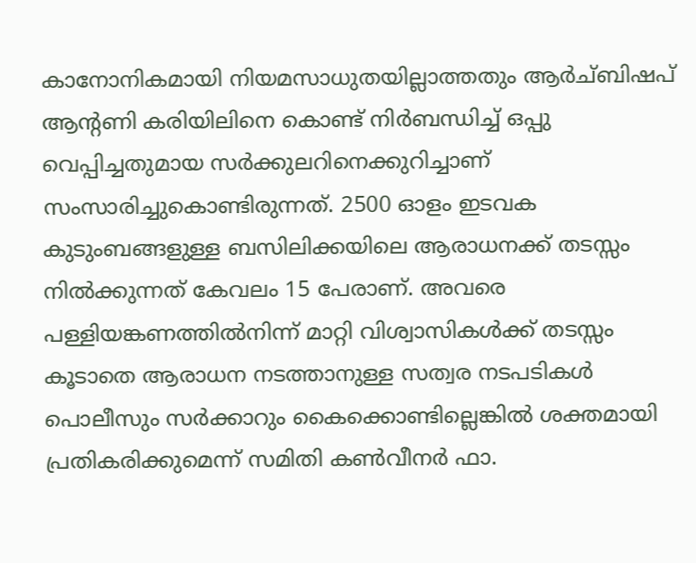കാനോനികമായി നിയമസാധുതയില്ലാത്തതും ആര്‍ച്ബിഷപ് ആന്‍റണി കരിയിലിനെ കൊണ്ട് നിര്‍ബന്ധിച്ച് ഒപ്പു വെപ്പിച്ചതുമായ സര്‍ക്കുലറിനെക്കുറിച്ചാണ് സംസാരിച്ചുകൊണ്ടിരുന്നത്. 2500 ഓളം ഇടവക കുടുംബങ്ങളുള്ള ബസിലിക്കയിലെ ആരാധനക്ക് തടസ്സം നിൽക്കുന്നത് കേവലം 15 പേരാണ്. അവരെ പള്ളിയങ്കണത്തില്‍നിന്ന് മാറ്റി വിശ്വാസികള്‍ക്ക് തടസ്സം കൂടാതെ ആരാധന നടത്താനുള്ള സത്വര നടപടികള്‍ പൊലീസും സര്‍ക്കാറും കൈക്കൊണ്ടില്ലെങ്കില്‍ ശക്തമായി പ്രതികരിക്കുമെന്ന് സമിതി കണ്‍വീനര്‍ ഫാ.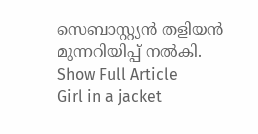സെബാസ്റ്റ്യന്‍ തളിയന്‍ മുന്നറിയിപ്പ് നൽകി.
Show Full Article
Girl in a jacket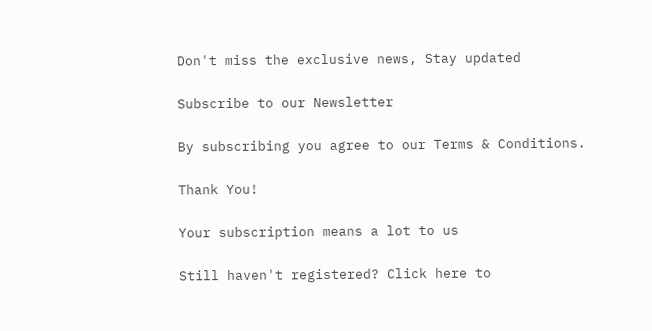Don't miss the exclusive news, Stay updated

Subscribe to our Newsletter

By subscribing you agree to our Terms & Conditions.

Thank You!

Your subscription means a lot to us

Still haven't registered? Click here to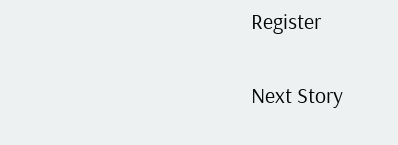Register

Next Story